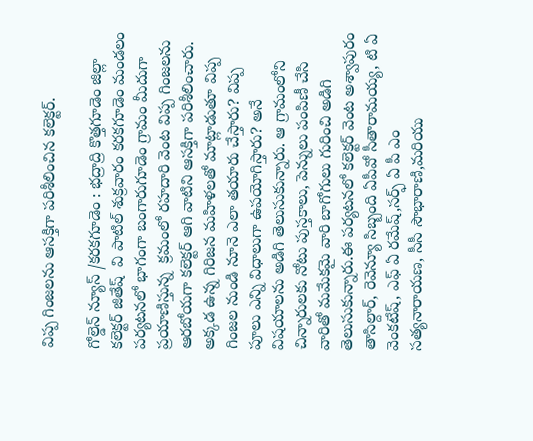విప్ప గింజలను ఆసక్తిగా పరిశీలించిన కలెక్టర్.

గోల్డెన్ న్యూస్ /కరకగూడెం : భద్రాద్రి కొత్తగూడెం జిల్లా  కలెక్టర్ జితేష్  వి పాటిల్ శుక్రవారం కరకగూడెం మండలం పర్యటనలో భాగంగా బంగారుగూడెం గ్రామం మీదుగా ప్రయాణిస్తున్న  క్రమంలో రహదారి వెంట విప్ప గింజలను ఆరబోయగా కలెక్టర్ ఆగి వాటిని ఆసక్తిగా పరిశీలించారు. అక్కడ ఉన్న గిరిజన మహిళలతో మాట్లాడుతూ విప్ప గింజల నుండి నూనె ఎలా తయారు చేస్తారు? విప్ప పూలు ఎన్ని విధాలుగా ఉపయోగిస్తారు? అనే విషయాలను అడిగి తెలుసుకున్నారు. ఆ గ్రామంలోని చిన్నారులకు నోటు పుస్తకాలు, పెన్నులు పంపిణీ చేసి వారితో మమేకమై వారి బాగోగులు గురించి అడిగి తెలుసుకున్నారు.ఈ పర్యటనలో కలెక్టర్ వెంట అశ్వాపురం తాసిల్దార్, రెవెన్యూ సిబ్బంది ఏపీవో సీతారామయ్య, టి ఏ వెంకటేష్, ఎఫ్ ఏ రమేష్,సర్ఫ్ ఏ పీ ఎం సత్యనారాయణ, సీసీ సౌభారాణి,మరియు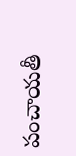పంచాయతీ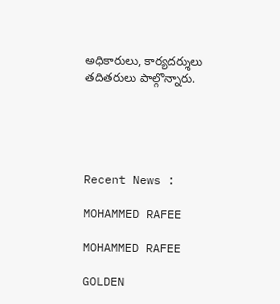అధికారులు, కార్యదర్శులు తదితరులు పాల్గొన్నారు.





Recent News :

MOHAMMED RAFEE

MOHAMMED RAFEE

GOLDEN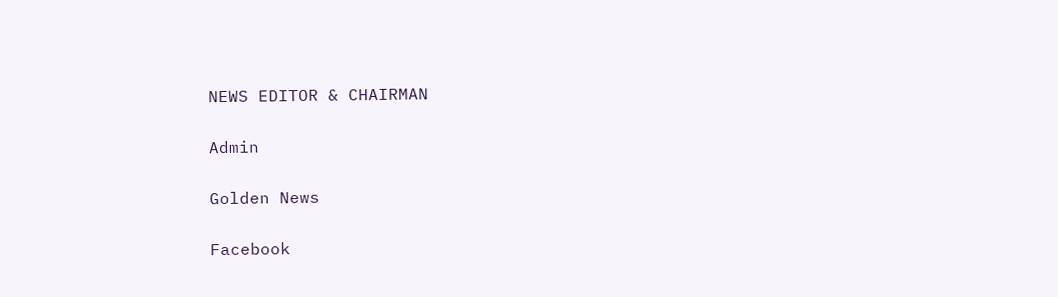NEWS EDITOR & CHAIRMAN

Admin

Golden News

Facebook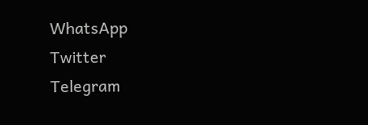WhatsApp
Twitter
Telegram